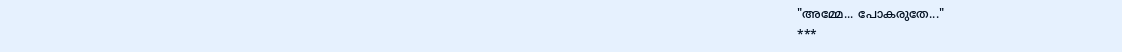"അമ്മേ... പോകരുതേ..."
***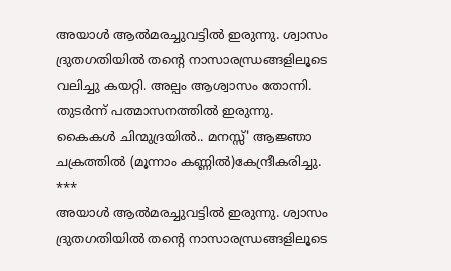അയാൾ ആൽമരച്ചുവട്ടിൽ ഇരുന്നു. ശ്വാസം ദ്രുതഗതിയിൽ തന്റെ നാസാരന്ധ്രങ്ങളിലൂടെ വലിച്ചു കയറ്റി. അല്പം ആശ്വാസം തോന്നി.
തുടർന്ന് പത്മാസനത്തിൽ ഇരുന്നു.
കൈകൾ ചിന്മുദ്രയിൽ.. മനസ്സ്' ആജ്ഞാ ചക്രത്തിൽ (മൂന്നാം കണ്ണിൽ)കേന്ദ്രീകരിച്ചു.
***
അയാൾ ആൽമരച്ചുവട്ടിൽ ഇരുന്നു. ശ്വാസം ദ്രുതഗതിയിൽ തന്റെ നാസാരന്ധ്രങ്ങളിലൂടെ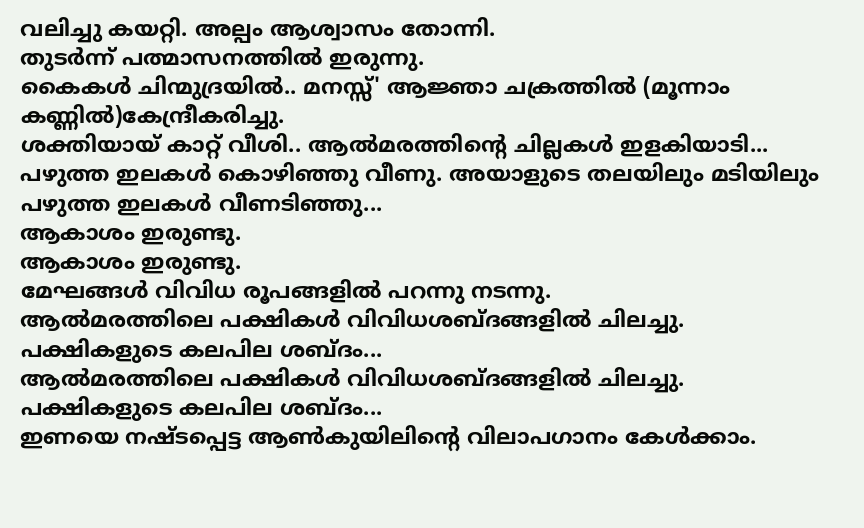വലിച്ചു കയറ്റി. അല്പം ആശ്വാസം തോന്നി.
തുടർന്ന് പത്മാസനത്തിൽ ഇരുന്നു.
കൈകൾ ചിന്മുദ്രയിൽ.. മനസ്സ്' ആജ്ഞാ ചക്രത്തിൽ (മൂന്നാം കണ്ണിൽ)കേന്ദ്രീകരിച്ചു.
ശക്തിയായ് കാറ്റ് വീശി.. ആൽമരത്തിന്റെ ചില്ലകൾ ഇളകിയാടി... പഴുത്ത ഇലകൾ കൊഴിഞ്ഞു വീണു. അയാളുടെ തലയിലും മടിയിലും പഴുത്ത ഇലകൾ വീണടിഞ്ഞു...
ആകാശം ഇരുണ്ടു.
ആകാശം ഇരുണ്ടു.
മേഘങ്ങൾ വിവിധ രൂപങ്ങളിൽ പറന്നു നടന്നു.
ആൽമരത്തിലെ പക്ഷികൾ വിവിധശബ്ദങ്ങളിൽ ചിലച്ചു.
പക്ഷികളുടെ കലപില ശബ്ദം...
ആൽമരത്തിലെ പക്ഷികൾ വിവിധശബ്ദങ്ങളിൽ ചിലച്ചു.
പക്ഷികളുടെ കലപില ശബ്ദം...
ഇണയെ നഷ്ടപ്പെട്ട ആൺകുയിലിന്റെ വിലാപഗാനം കേൾക്കാം.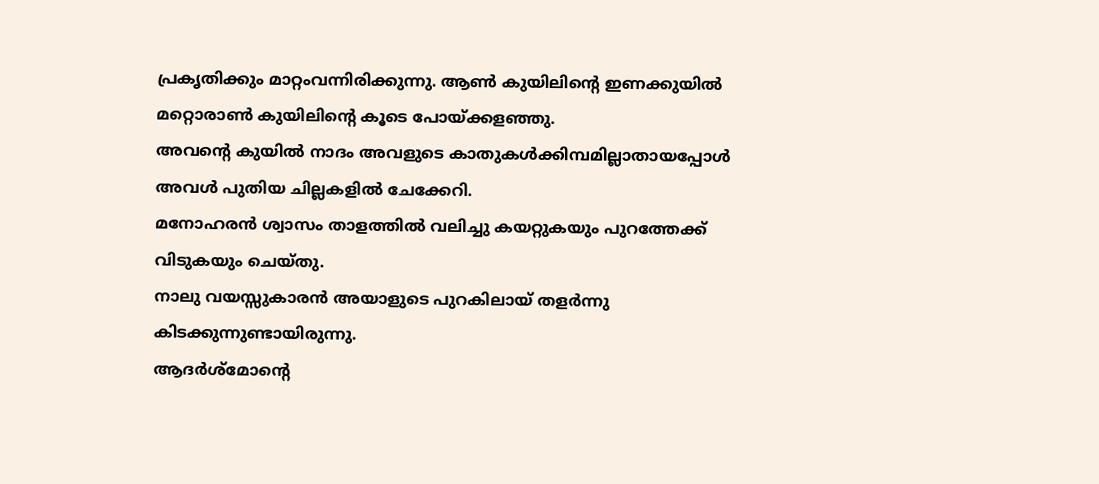പ്രകൃതിക്കും മാറ്റംവന്നിരിക്കുന്നു. ആൺ കുയിലിന്റെ ഇണക്കുയിൽ മറ്റൊരാൺ കുയിലിന്റെ കൂടെ പോയ്ക്കളഞ്ഞു.
അവന്റെ കുയിൽ നാദം അവളുടെ കാതുകൾക്കിമ്പമില്ലാതായപ്പോൾ അവൾ പുതിയ ചില്ലകളിൽ ചേക്കേറി.
മനോഹരൻ ശ്വാസം താളത്തിൽ വലിച്ചു കയറ്റുകയും പുറത്തേക്ക് വിടുകയും ചെയ്തു.
നാലു വയസ്സുകാരൻ അയാളുടെ പുറകിലായ് തളർന്നു കിടക്കുന്നുണ്ടായിരുന്നു.
ആദർശ്മോന്റെ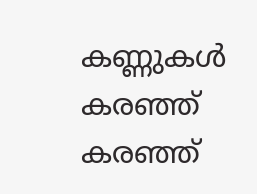കണ്ണുകൾ കരഞ്ഞ് കരഞ്ഞ്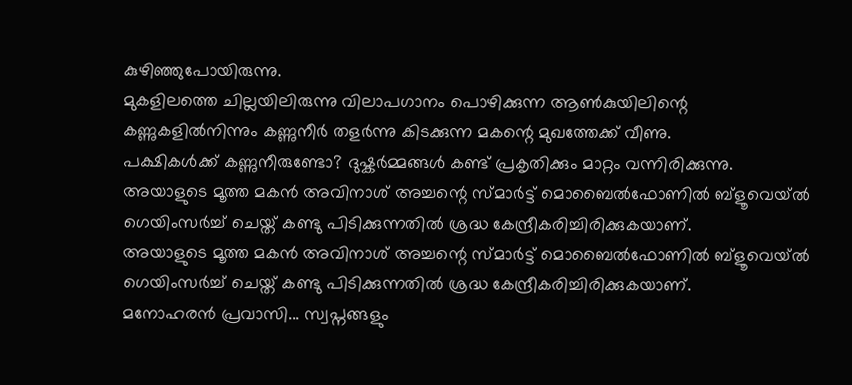കുഴിഞ്ഞുപോയിരുന്നു.
മുകളിലത്തെ ചില്ലയിലിരുന്നു വിലാപഗാനം പൊഴിക്കുന്ന ആൺകുയിലിന്റെ കണ്ണുകളിൽനിന്നും കണ്ണുനീർ തളർന്നു കിടക്കുന്ന മകന്റെ മുഖത്തേക്ക് വീണു.
പക്ഷികൾക്ക് കണ്ണുനീരുണ്ടോ? ദുഷ്കർമ്മങ്ങൾ കണ്ട് പ്രകൃതിക്കും മാറ്റം വന്നിരിക്കുന്നു.
അയാളുടെ മൂത്ത മകൻ അവിനാശ് അച്ചന്റെ സ്മാർട്ട് മൊബൈൽഫോണിൽ ബ്ളൂവെയ്ൽ ഗെയിംസർച്ച് ചെയ്ത് കണ്ടു പിടിക്കുന്നതിൽ ശ്രദ്ധ കേന്ദ്രീകരിച്ചിരിക്കുകയാണ്.
അയാളുടെ മൂത്ത മകൻ അവിനാശ് അച്ചന്റെ സ്മാർട്ട് മൊബൈൽഫോണിൽ ബ്ളൂവെയ്ൽ ഗെയിംസർച്ച് ചെയ്ത് കണ്ടു പിടിക്കുന്നതിൽ ശ്രദ്ധ കേന്ദ്രീകരിച്ചിരിക്കുകയാണ്.
മനോഹരൻ പ്രവാസി... സ്വപ്നങ്ങളും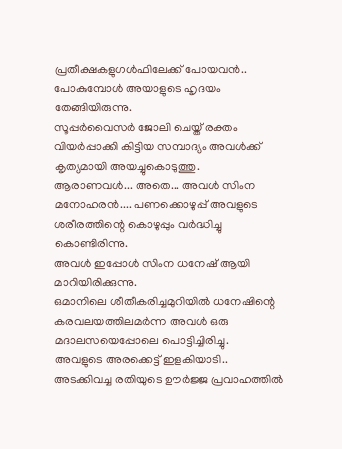പ്രതീക്ഷകളുഗൾഫിലേക്ക് പോയവൻ.. പോകുമ്പോൾ അയാളുടെ ഹൃദയം തേങ്ങിയിരുന്നു.
സൂപ്പർവൈസർ ജോലി ചെയ്ത് രക്തം വിയർപ്പാക്കി കിട്ടിയ സമ്പാദ്യം അവൾക്ക് കൃത്യമായി അയച്ചുകൊടുത്തു.
ആരാണവൾ... അതെ... അവൾ സിംന മനോഹരൻ.... പണക്കൊഴുപ്പ് അവളുടെ ശരീരത്തിന്റെ കൊഴുപ്പും വർദ്ധിച്ചു കൊണ്ടിരിന്നു.
അവൾ ഇപ്പോൾ സിംന ധനേഷ് ആയി മാറിയിരിക്കുന്നു.
ഒമാനിലെ ശീതീകരിച്ചമുറിയിൽ ധനേഷിന്റെ കരവലയത്തിലമർന്ന അവൾ ഒരു മദാലസയെപ്പോലെ പൊട്ടിച്ചിരിച്ചു.
അവളുടെ അരക്കെട്ട് ഇളകിയാടി..
അടക്കിവച്ച രതിയുടെ ഊർജ്ജ പ്രവാഹത്തിൽ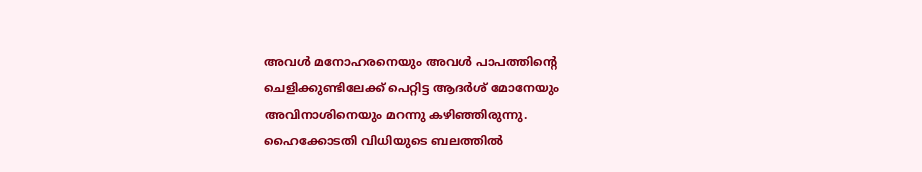അവൾ മനോഹരനെയും അവൾ പാപത്തിന്റെ ചെളിക്കുണ്ടിലേക്ക് പെറ്റിട്ട ആദർശ് മോനേയും അവിനാശിനെയും മറന്നു കഴിഞ്ഞിരുന്നു.
ഹൈക്കോടതി വിധിയുടെ ബലത്തിൽ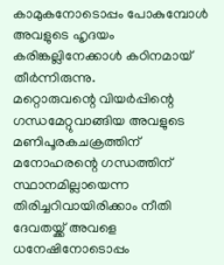കാമുകനോടൊപ്പം പോകുമ്പോൾ അവളുടെ ഹൃദയം കരിങ്കല്ലിനേക്കാൾ കഠിനമായ് തീർന്നിരുന്നു.
മറ്റൊരുവന്റെ വിയർപ്പിന്റെ ഗന്ധമേറ്റുവാങ്ങിയ അവളുടെ മണിപൂരകചക്രത്തിന് മനോഹരന്റെ ഗന്ധത്തിന് സ്ഥാനമില്ലായെന്ന തിരിച്ചറിവായിരിക്കാം നീതി ദേവതയ്ക്ക് അവളെ ധനേഷിനോടൊപ്പം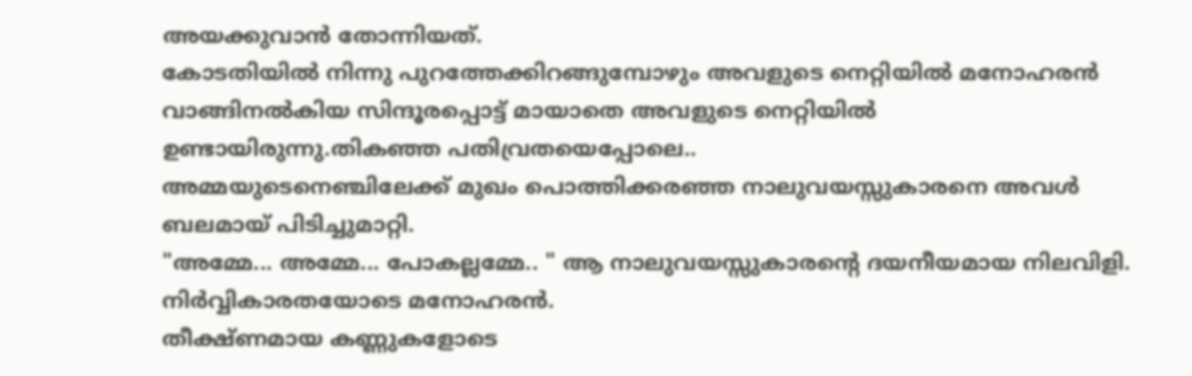അയക്കുവാൻ തോന്നിയത്.
കോടതിയിൽ നിന്നു പുറത്തേക്കിറങ്ങുമ്പോഴും അവളുടെ നെറ്റിയിൽ മനോഹരൻ വാങ്ങിനൽകിയ സിന്ദൂരപ്പൊട്ട് മായാതെ അവളുടെ നെറ്റിയിൽ ഉണ്ടായിരുന്നു.തികഞ്ഞ പതിവ്രതയെപ്പോലെ..
അമ്മയുടെനെഞ്ചിലേക്ക് മുഖം പൊത്തിക്കരഞ്ഞ നാലുവയസ്സുകാരനെ അവൾ ബലമായ് പിടിച്ചുമാറ്റി.
"അമ്മേ... അമ്മേ... പോകല്ലമ്മേ.. " ആ നാലുവയസ്സുകാരന്റെ ദയനീയമായ നിലവിളി.
നിർവ്വികാരതയോടെ മനോഹരൻ.
തീക്ഷ്ണമായ കണ്ണുകളോടെ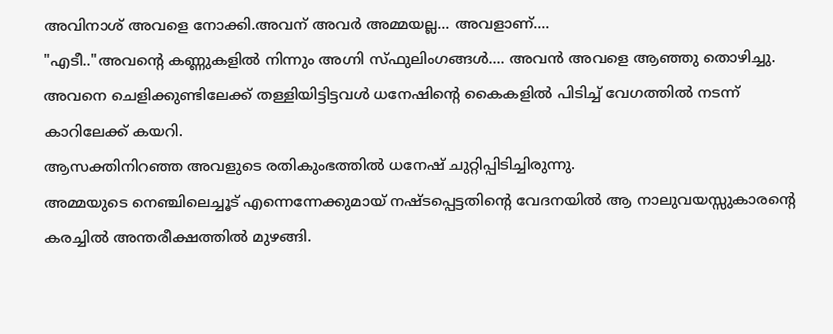അവിനാശ് അവളെ നോക്കി.അവന് അവർ അമ്മയല്ല... അവളാണ്....
"എടീ.."അവന്റെ കണ്ണുകളിൽ നിന്നും അഗ്നി സ്ഫുലിംഗങ്ങൾ.... അവൻ അവളെ ആഞ്ഞു തൊഴിച്ചു.
അവനെ ചെളിക്കുണ്ടിലേക്ക് തള്ളിയിട്ടിട്ടവൾ ധനേഷിന്റെ കൈകളിൽ പിടിച്ച് വേഗത്തിൽ നടന്ന് കാറിലേക്ക് കയറി.
ആസക്തിനിറഞ്ഞ അവളുടെ രതികുംഭത്തിൽ ധനേഷ് ചുറ്റിപ്പിടിച്ചിരുന്നു.
അമ്മയുടെ നെഞ്ചിലെച്ചൂട് എന്നെന്നേക്കുമായ് നഷ്ടപ്പെട്ടതിന്റെ വേദനയിൽ ആ നാലുവയസ്സുകാരന്റെ കരച്ചിൽ അന്തരീക്ഷത്തിൽ മുഴങ്ങി.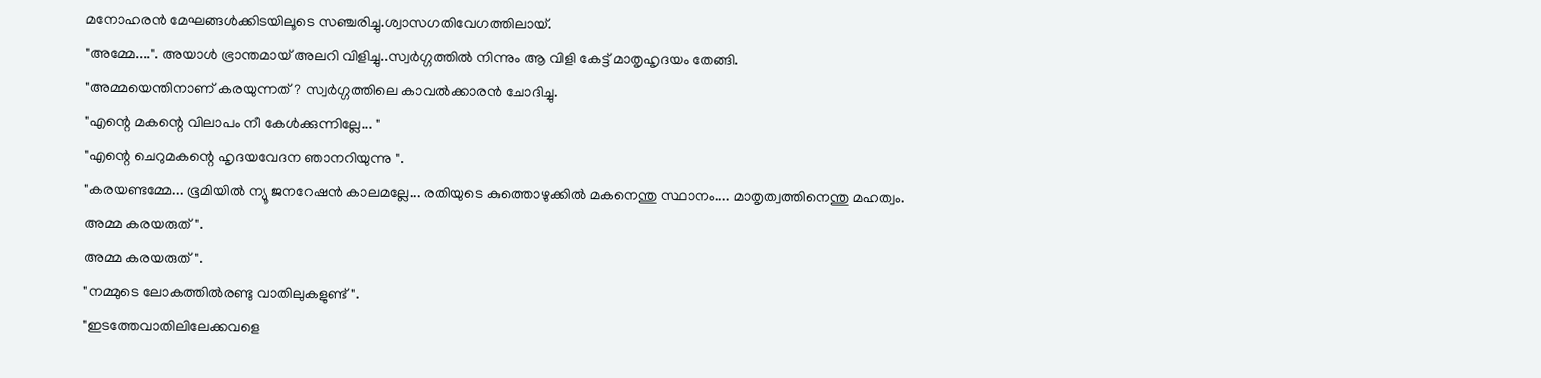മനോഹരൻ മേഘങ്ങൾക്കിടയിലൂടെ സഞ്ചരിച്ചു.ശ്വാസഗതിവേഗത്തിലായ്.
"അമ്മേ....". അയാൾ ഭ്രാന്തമായ് അലറി വിളിച്ചു..സ്വർഗ്ഗത്തിൽ നിന്നും ആ വിളി കേട്ട് മാതൃഹൃദയം തേങ്ങി.
"അമ്മയെന്തിനാണ് കരയുന്നത്? സ്വർഗ്ഗത്തിലെ കാവൽക്കാരൻ ചോദിച്ചു.
"എന്റെ മകന്റെ വിലാപം നീ കേൾക്കുന്നില്ലേ... "
"എന്റെ ചെറുമകന്റെ ഹൃദയവേദന ഞാനറിയുന്നു ".
"കരയണ്ടമ്മേ... ഭൂമിയിൽ ന്യൂ ജനറേഷൻ കാലമല്ലേ... രതിയുടെ കുത്തൊഴുക്കിൽ മകനെന്തു സ്ഥാനം.... മാതൃത്വത്തിനെന്തു മഹത്വം.
അമ്മ കരയരുത്".
അമ്മ കരയരുത്".
"നമ്മുടെ ലോകത്തിൽരണ്ടു വാതിലുകളുണ്ട്".
"ഇടത്തേവാതിലിലേക്കവളെ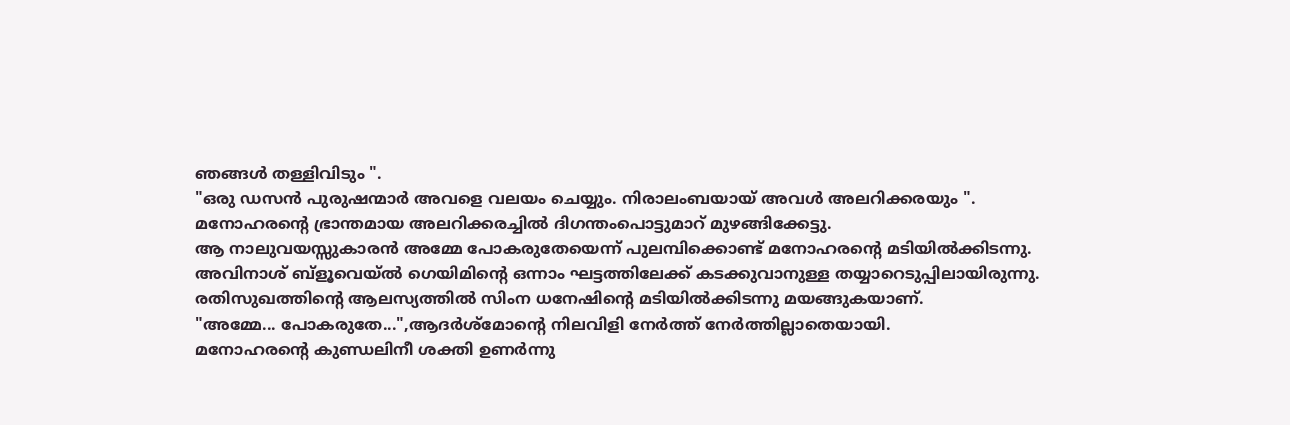ഞങ്ങൾ തള്ളിവിടും ".
"ഒരു ഡസൻ പുരുഷന്മാർ അവളെ വലയം ചെയ്യും. നിരാലംബയായ് അവൾ അലറിക്കരയും ".
മനോഹരന്റെ ഭ്രാന്തമായ അലറിക്കരച്ചിൽ ദിഗന്തംപൊട്ടുമാറ് മുഴങ്ങിക്കേട്ടു.
ആ നാലുവയസ്സുകാരൻ അമ്മേ പോകരുതേയെന്ന് പുലമ്പിക്കൊണ്ട് മനോഹരന്റെ മടിയിൽക്കിടന്നു.
അവിനാശ് ബ്ളൂവെയ്ൽ ഗെയിമിന്റെ ഒന്നാം ഘട്ടത്തിലേക്ക് കടക്കുവാനുള്ള തയ്യാറെടുപ്പിലായിരുന്നു.
രതിസുഖത്തിന്റെ ആലസ്യത്തിൽ സിംന ധനേഷിന്റെ മടിയിൽക്കിടന്നു മയങ്ങുകയാണ്.
"അമ്മേ... പോകരുതേ...",ആദർശ്മോന്റെ നിലവിളി നേർത്ത് നേർത്തില്ലാതെയായി.
മനോഹരന്റെ കുണ്ഡലിനീ ശക്തി ഉണർന്നു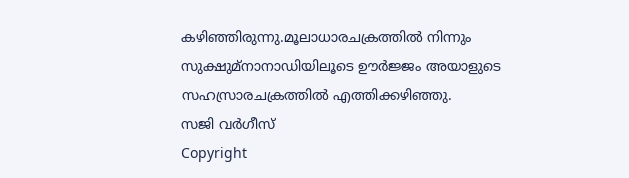കഴിഞ്ഞിരുന്നു.മൂലാധാരചക്രത്തിൽ നിന്നും സുക്ഷുമ്നാനാഡിയിലൂടെ ഊർജ്ജം അയാളുടെ സഹസ്രാരചക്രത്തിൽ എത്തിക്കഴിഞ്ഞു.
സജി വർഗീസ്
Copyright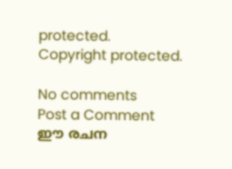protected.
Copyright protected.

No comments
Post a Comment
ഈ രചന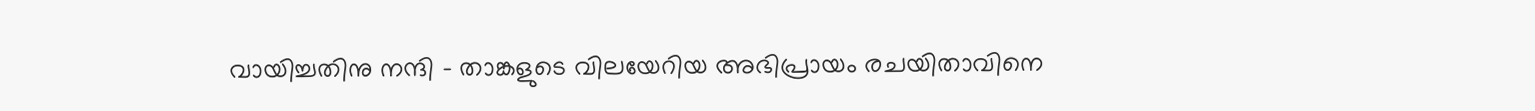വായിച്ചതിനു നന്ദി - താങ്കളുടെ വിലയേറിയ അഭിപ്രായം രചയിതാവിനെ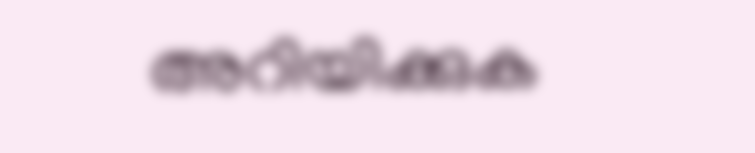അറിയിക്കുക